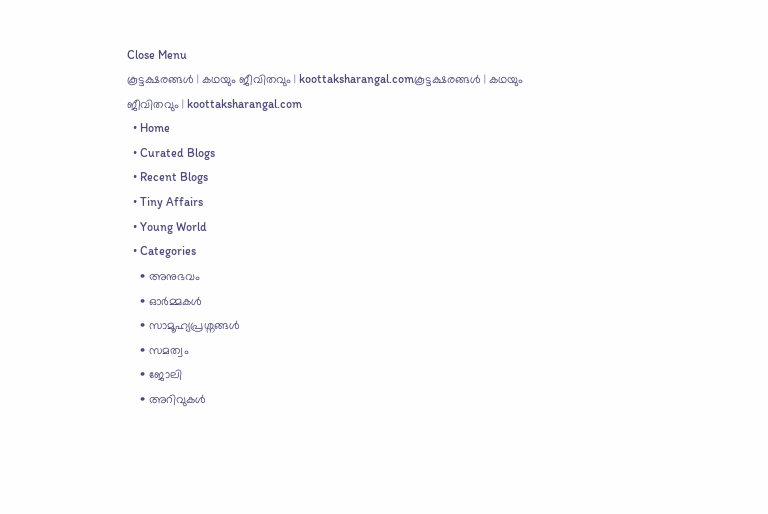Close Menu
കൂട്ടക്ഷരങ്ങൾ | കഥയും ജീവിതവും | koottaksharangal.comകൂട്ടക്ഷരങ്ങൾ | കഥയും ജീവിതവും | koottaksharangal.com
  • Home
  • Curated Blogs
  • Recent Blogs
  • Tiny Affairs
  • Young World
  • Categories
    • അനുഭവം
    • ഓർമ്മകൾ
    • സാമൂഹ്യപ്രശ്നങ്ങൾ
    • സമത്വം
    • ജോലി
    • അറിവുകൾ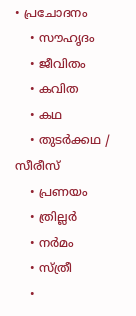• പ്രചോദനം
    • സൗഹൃദം
    • ജീവിതം
    • കവിത
    • കഥ
    • തുടർക്കഥ / സീരീസ്
    • പ്രണയം
    • ത്രില്ലർ
    • നര്‍മം
    • സ്ത്രീ
    •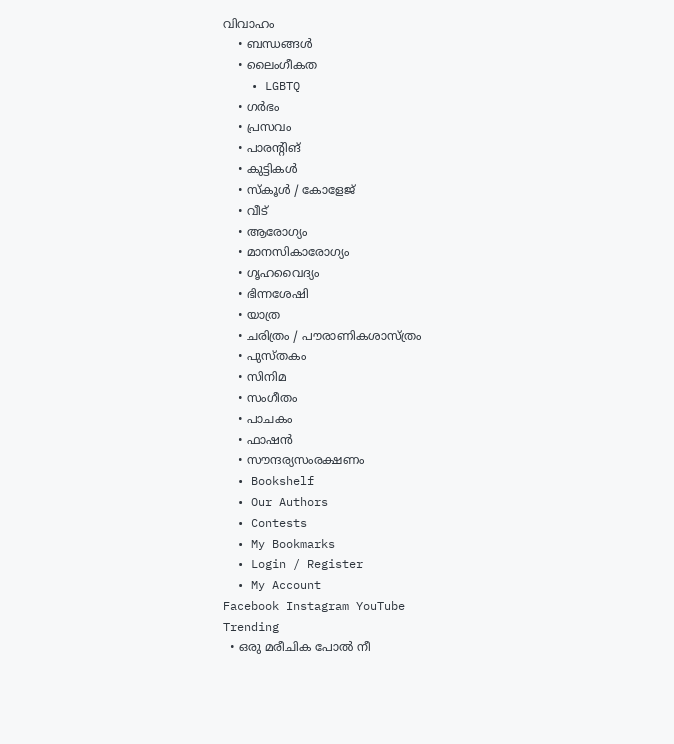വിവാഹം
    • ബന്ധങ്ങൾ
    • ലൈംഗീകത
    • LGBTQ
    • ഗർഭം
    • പ്രസവം
    • പാരന്റിങ്
    • കുട്ടികൾ
    • സ്‌കൂൾ / കോളേജ്
    • വീട്
    • ആരോഗ്യം
    • മാനസികാരോഗ്യം
    • ഗൃഹവൈദ്യം
    • ഭിന്നശേഷി
    • യാത്ര
    • ചരിത്രം / പൗരാണികശാസ്ത്രം
    • പുസ്‌തകം
    • സിനിമ
    • സംഗീതം
    • പാചകം
    • ഫാഷൻ
    • സൗന്ദര്യസംരക്ഷണം
  • Bookshelf
  • Our Authors
  • Contests
  • My Bookmarks
  • Login / Register
  • My Account
Facebook Instagram YouTube
Trending
  • ഒരു മരീചിക പോൽ നീ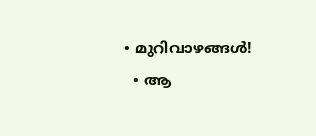• മുറിവാഴങ്ങൾ!
  • ആ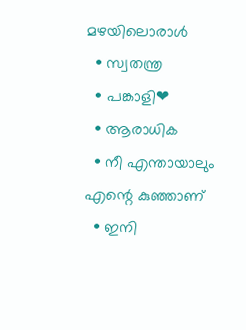മഴയിലൊരാൾ
  • സ്വതന്ത്ര
  • പങ്കാളി❤
  • ആരാധിക
  • നീ എന്തായാലും എന്റെ കുഞ്ഞാണ്
  • ഇനി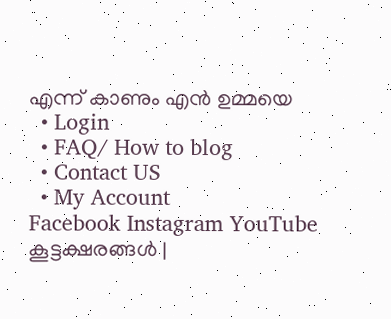എന്ന് കാണും എൻ ഉമ്മയെ
  • Login
  • FAQ/ How to blog
  • Contact US
  • My Account
Facebook Instagram YouTube
കൂട്ടക്ഷരങ്ങൾ |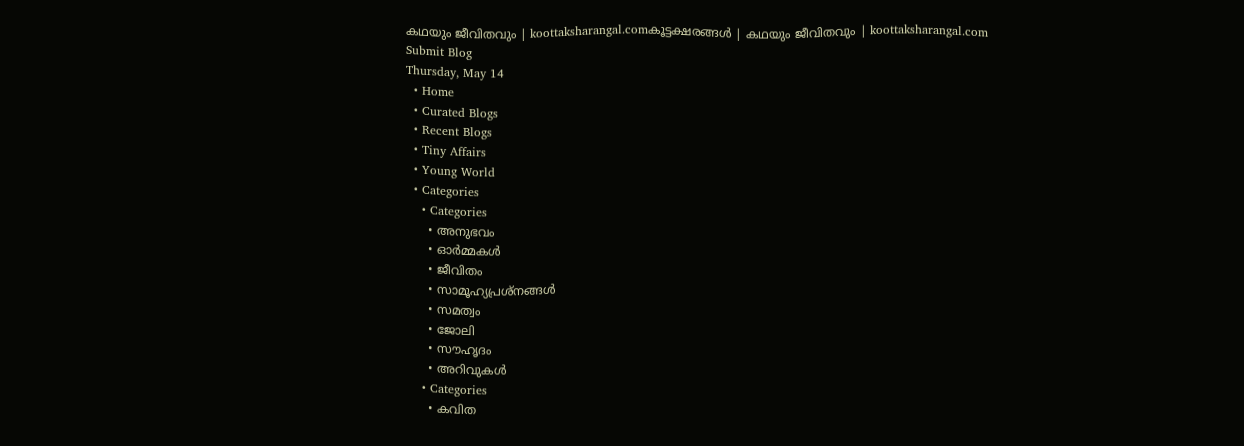കഥയും ജീവിതവും | koottaksharangal.comകൂട്ടക്ഷരങ്ങൾ | കഥയും ജീവിതവും | koottaksharangal.com
Submit Blog
Thursday, May 14
  • Home
  • Curated Blogs
  • Recent Blogs
  • Tiny Affairs
  • Young World
  • Categories
    • Categories
      • അനുഭവം
      • ഓർമ്മകൾ
      • ജീവിതം
      • സാമൂഹ്യപ്രശ്നങ്ങൾ
      • സമത്വം
      • ജോലി
      • സൗഹൃദം
      • അറിവുകൾ
    • Categories
      • കവിത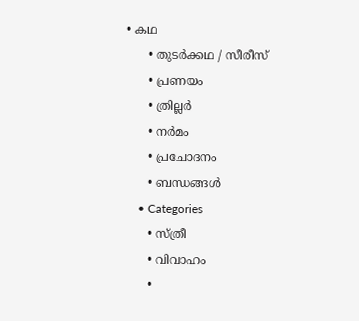• കഥ
      • തുടർക്കഥ / സീരീസ്
      • പ്രണയം
      • ത്രില്ലർ
      • നര്‍മം
      • പ്രചോദനം
      • ബന്ധങ്ങൾ
    • Categories
      • സ്ത്രീ
      • വിവാഹം
      •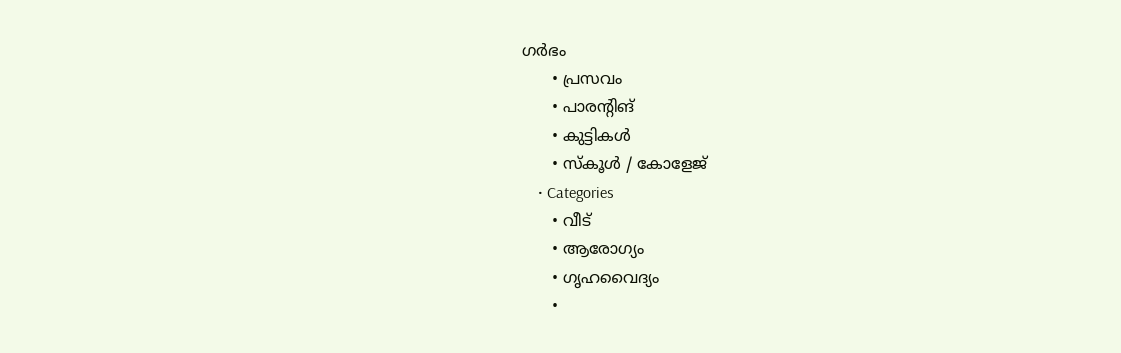ഗർഭം
      • പ്രസവം
      • പാരന്റിങ്
      • കുട്ടികൾ
      • സ്‌കൂൾ / കോളേജ്
    • Categories
      • വീട്
      • ആരോഗ്യം
      • ഗൃഹവൈദ്യം
      •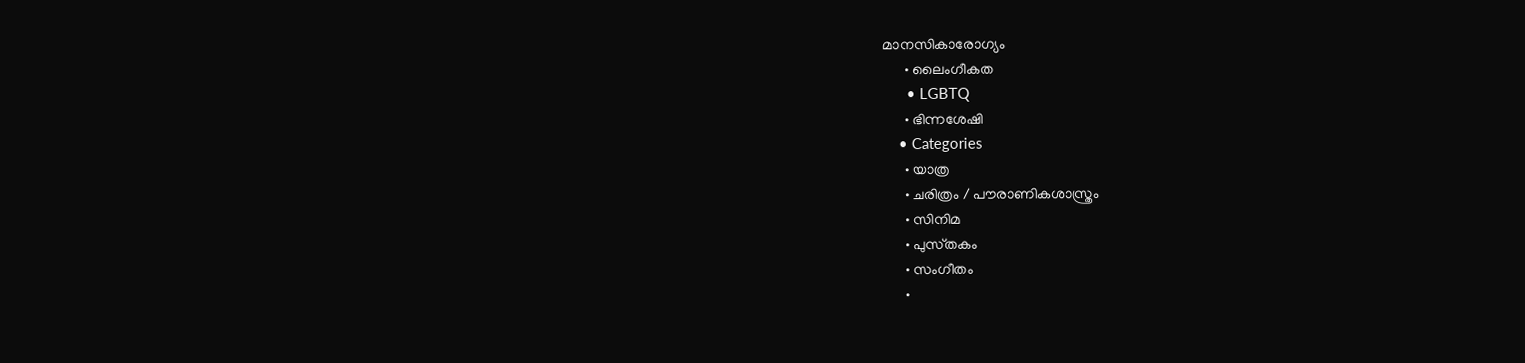മാനസികാരോഗ്യം
      • ലൈംഗീകത
      • LGBTQ
      • ഭിന്നശേഷി
    • Categories
      • യാത്ര
      • ചരിത്രം / പൗരാണികശാസ്ത്രം
      • സിനിമ
      • പുസ്‌തകം
      • സംഗീതം
      •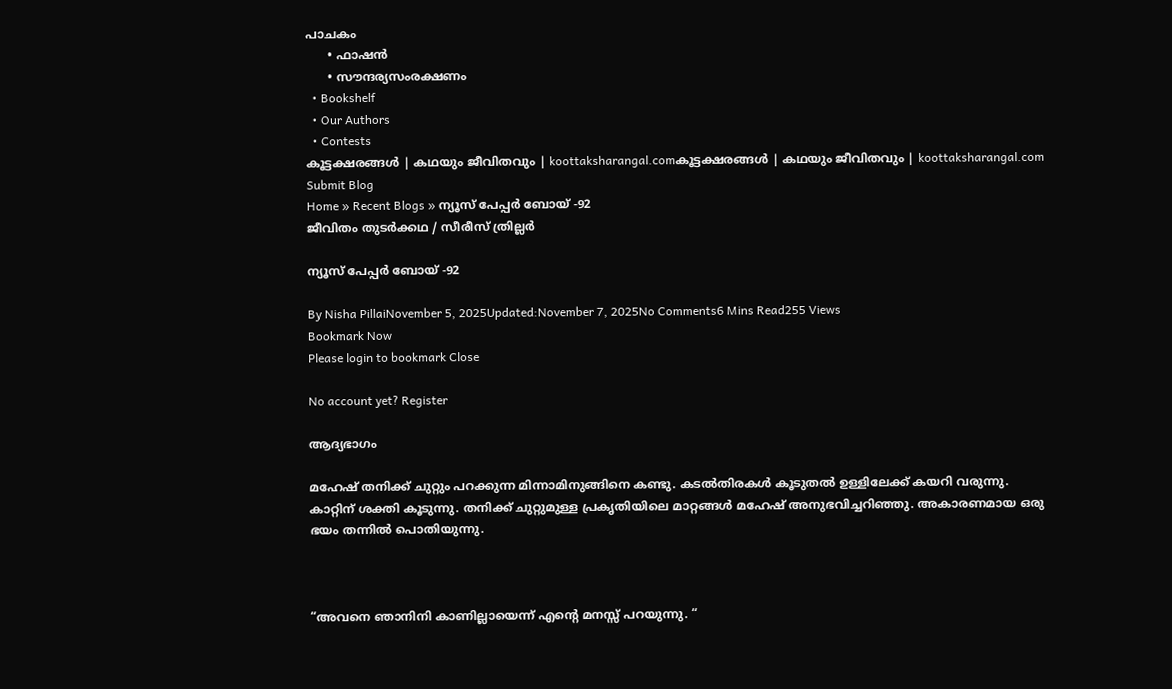പാചകം
      • ഫാഷൻ
      • സൗന്ദര്യസംരക്ഷണം
  • Bookshelf
  • Our Authors
  • Contests
കൂട്ടക്ഷരങ്ങൾ | കഥയും ജീവിതവും | koottaksharangal.comകൂട്ടക്ഷരങ്ങൾ | കഥയും ജീവിതവും | koottaksharangal.com
Submit Blog
Home » Recent Blogs » ന്യൂസ് പേപ്പർ ബോയ് -92
ജീവിതം തുടർക്കഥ / സീരീസ് ത്രില്ലർ

ന്യൂസ് പേപ്പർ ബോയ് -92

By Nisha PillaiNovember 5, 2025Updated:November 7, 2025No Comments6 Mins Read255 Views
Bookmark Now
Please login to bookmark Close

No account yet? Register

ആദ്യഭാഗം

മഹേഷ് തനിക്ക് ചുറ്റും പറക്കുന്ന മിന്നാമിനുങ്ങിനെ കണ്ടു. കടൽതിരകൾ കൂടുതൽ ഉള്ളിലേക്ക് കയറി വരുന്നു. കാറ്റിന് ശക്തി കൂടുന്നു. തനിക്ക് ചുറ്റുമുള്ള പ്രകൃതിയിലെ മാറ്റങ്ങൾ മഹേഷ് അനുഭവിച്ചറിഞ്ഞു. അകാരണമായ ഒരു ഭയം തന്നിൽ പൊതിയുന്നു.



“അവനെ ഞാനിനി കാണില്ലായെന്ന് എൻ്റെ മനസ്സ് പറയുന്നു. “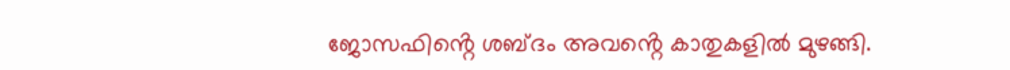ജോസഫിൻ്റെ ശബ്ദം അവൻ്റെ കാതുകളിൽ മുഴങ്ങി.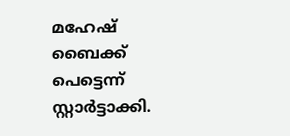മഹേഷ് ബൈക്ക് പെട്ടെന്ന് സ്റ്റാർട്ടാക്കി.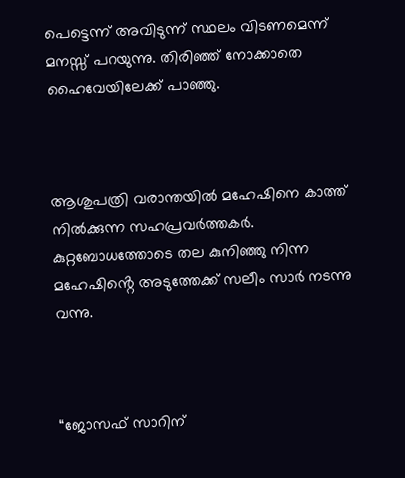പെട്ടെന്ന് അവിടുന്ന് സ്ഥലം വിടണമെന്ന് മനസ്സ് പറയുന്നു. തിരിഞ്ഞ് നോക്കാതെ ഹൈവേയിലേക്ക് പാഞ്ഞു.



ആശുപത്രി വരാന്തയിൽ മഹേഷിനെ കാത്ത് നിൽക്കുന്ന സഹപ്രവർത്തകർ. കുറ്റബോധത്തോടെ തല കുനിഞ്ഞു നിന്ന മഹേഷിൻ്റെ അടുത്തേക്ക് സലീം സാർ നടന്നു വന്നു.



“ജോസഫ് സാറിന്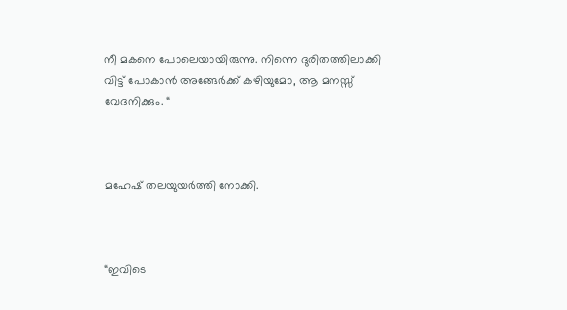നീ മകനെ പോലെയായിരുന്നു. നിന്നെ ദുരിതത്തിലാക്കി വിട്ട് പോകാൻ അങ്ങേർക്ക് കഴിയുമോ, ആ മനസ്സ് വേദനിക്കും. “



മഹേഷ് തലയുയർത്തി നോക്കി.



“ഇവിടെ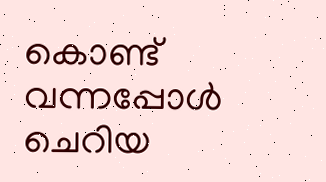കൊണ്ട് വന്നപ്പോൾ ചെറിയ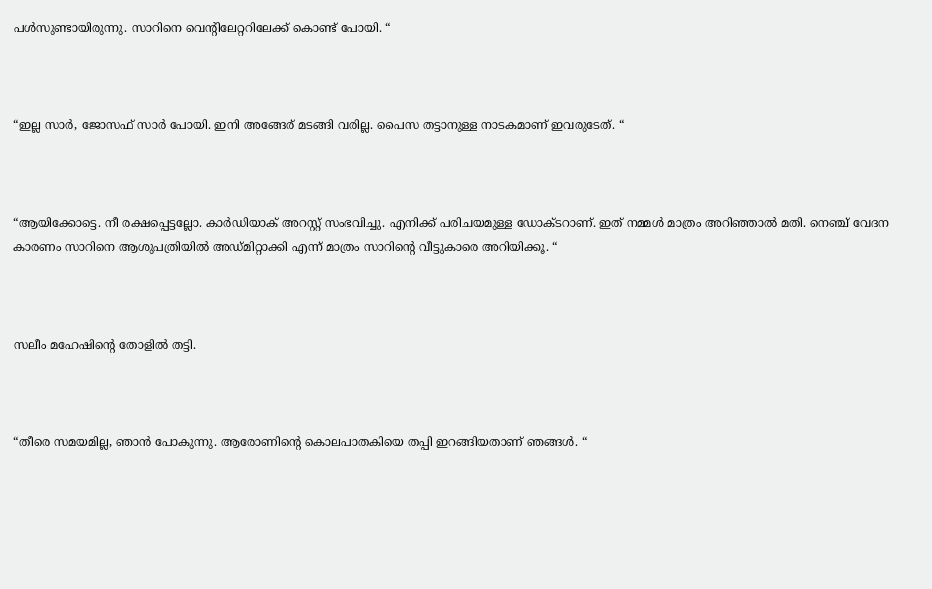പൾസുണ്ടായിരുന്നു. സാറിനെ വെൻ്റിലേറ്ററിലേക്ക് കൊണ്ട് പോയി. “



“ഇല്ല സാർ, ജോസഫ് സാർ പോയി. ഇനി അങ്ങേര് മടങ്ങി വരില്ല. പൈസ തട്ടാനുള്ള നാടകമാണ് ഇവരുടേത്. “



“ആയിക്കോട്ടെ. നീ രക്ഷപ്പെട്ടല്ലോ. കാർഡിയാക് അറസ്റ്റ് സംഭവിച്ചു. എനിക്ക് പരിചയമുള്ള ഡോക്ടറാണ്. ഇത് നമ്മൾ മാത്രം അറിഞ്ഞാൽ മതി. നെഞ്ച് വേദന കാരണം സാറിനെ ആശുപത്രിയിൽ അഡ്മിറ്റാക്കി എന്ന് മാത്രം സാറിൻ്റെ വീട്ടുകാരെ അറിയിക്കൂ. “



സലീം മഹേഷിൻ്റെ തോളിൽ തട്ടി.



“തീരെ സമയമില്ല, ഞാൻ പോകുന്നു. ആരോണിൻ്റെ കൊലപാതകിയെ തപ്പി ഇറങ്ങിയതാണ് ഞങ്ങൾ. “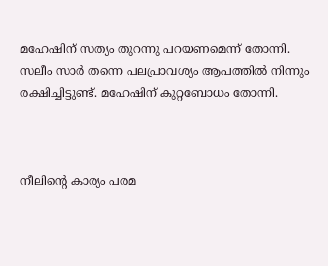മഹേഷിന് സത്യം തുറന്നു പറയണമെന്ന് തോന്നി. സലീം സാർ തന്നെ പലപ്രാവശ്യം ആപത്തിൽ നിന്നും രക്ഷിച്ചിട്ടുണ്ട്. മഹേഷിന് കുറ്റബോധം തോന്നി.



നീലിൻ്റെ കാര്യം പരമ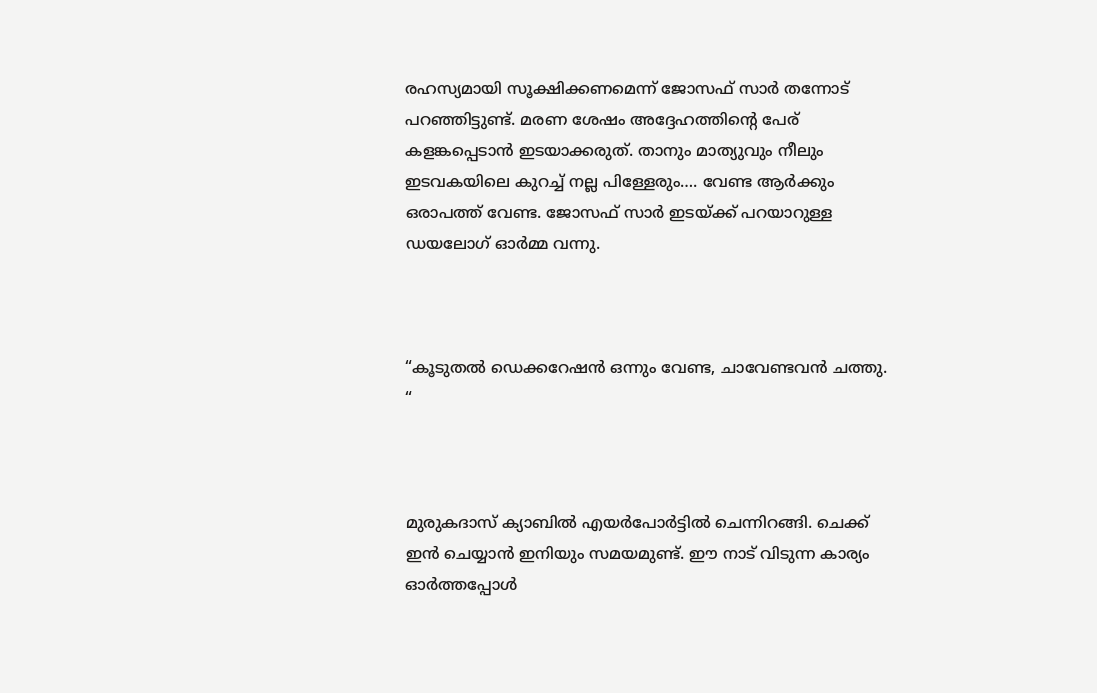രഹസ്യമായി സൂക്ഷിക്കണമെന്ന് ജോസഫ് സാർ തന്നോട് പറഞ്ഞിട്ടുണ്ട്. മരണ ശേഷം അദ്ദേഹത്തിൻ്റെ പേര് കളങ്കപ്പെടാൻ ഇടയാക്കരുത്. താനും മാത്യുവും നീലും ഇടവകയിലെ കുറച്ച് നല്ല പിള്ളേരും…. വേണ്ട ആർക്കും ഒരാപത്ത് വേണ്ട. ജോസഫ് സാർ ഇടയ്ക്ക് പറയാറുള്ള ഡയലോഗ് ഓർമ്മ വന്നു.



“കൂടുതൽ ഡെക്കറേഷൻ ഒന്നും വേണ്ട, ചാവേണ്ടവൻ ചത്തു. “



മുരുകദാസ് ക്യാബിൽ എയർപോർട്ടിൽ ചെന്നിറങ്ങി. ചെക്ക് ഇൻ ചെയ്യാൻ ഇനിയും സമയമുണ്ട്. ഈ നാട് വിടുന്ന കാര്യം ഓർത്തപ്പോൾ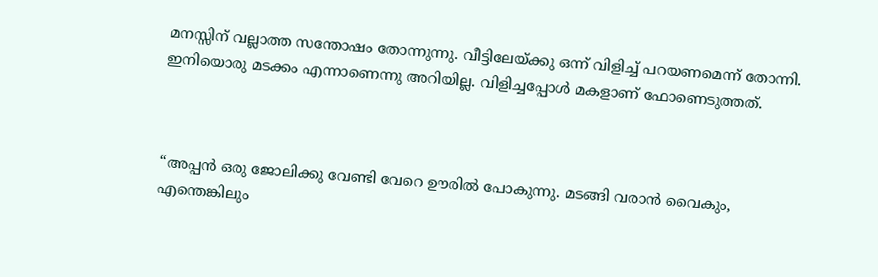മനസ്സിന് വല്ലാത്ത സന്തോഷം തോന്നുന്നു. വീട്ടിലേയ്ക്കു ഒന്ന് വിളിച്ച് പറയണമെന്ന് തോന്നി. ഇനിയൊരു മടക്കം എന്നാണെന്നു അറിയില്ല. വിളിച്ചപ്പോൾ മകളാണ് ഫോണെടുത്തത്.



“അപ്പൻ ഒരു ജോലിക്കു വേണ്ടി വേറെ ഊരിൽ പോകുന്നു. മടങ്ങി വരാൻ വൈകും, എന്തെങ്കിലും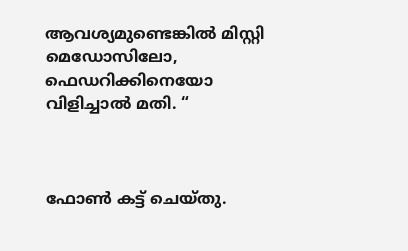ആവശ്യമുണ്ടെങ്കിൽ മിസ്റ്റി മെഡോസിലോ, ഫെഡറിക്കിനെയോ വിളിച്ചാൽ മതി. “



ഫോൺ കട്ട് ചെയ്തു.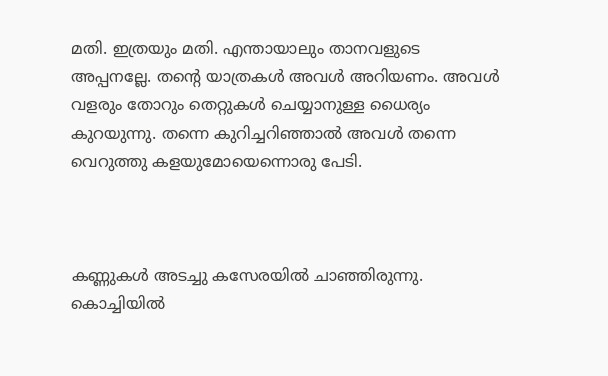മതി. ഇത്രയും മതി. എന്തായാലും താനവളുടെ അപ്പനല്ലേ. തന്റെ യാത്രകൾ അവൾ അറിയണം. അവൾ വളരും തോറും തെറ്റുകൾ ചെയ്യാനുള്ള ധൈര്യം കുറയുന്നു. തന്നെ കുറിച്ചറിഞ്ഞാൽ അവൾ തന്നെ വെറുത്തു കളയുമോയെന്നൊരു പേടി.



കണ്ണുകൾ അടച്ചു കസേരയിൽ ചാഞ്ഞിരുന്നു. കൊച്ചിയിൽ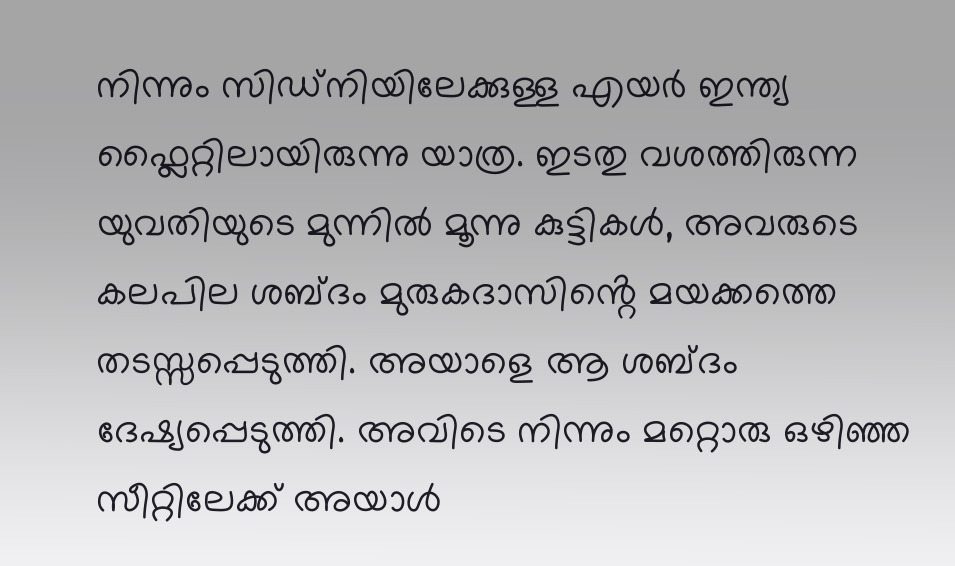നിന്നും സിഡ്‌നിയിലേക്കുള്ള എയർ ഇന്ത്യ ഫ്ലൈറ്റിലായിരുന്നു യാത്ര. ഇടതു വശത്തിരുന്ന യുവതിയുടെ മുന്നിൽ മൂന്നു കുട്ടികൾ, അവരുടെ കലപില ശബ്ദം മുരുകദാസിൻ്റെ മയക്കത്തെ തടസ്സപ്പെടുത്തി. അയാളെ ആ ശബ്ദം ദേഷ്യപ്പെടുത്തി. അവിടെ നിന്നും മറ്റൊരു ഒഴിഞ്ഞ സീറ്റിലേക്ക് അയാൾ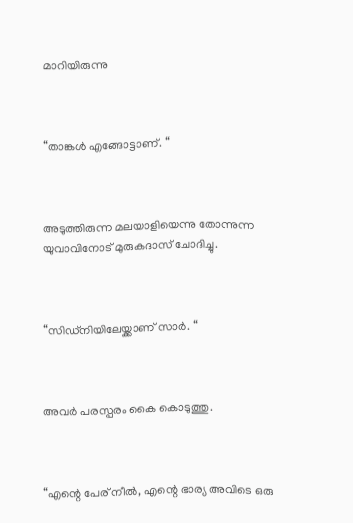മാറിയിരുന്നു



“താങ്കൾ എങ്ങോട്ടാണ്. “



അടുത്തിരുന്ന മലയാളിയെന്നു തോന്നുന്ന യുവാവിനോട് മുരുകദാസ് ചോദിച്ചു.



“സിഡ്‌നിയിലേയ്ക്കാണ് സാർ. “



അവർ പരസ്പരം കൈ കൊടുത്തു.



“എന്റെ പേര് നീൽ, എന്റെ ഭാര്യ അവിടെ ഒരു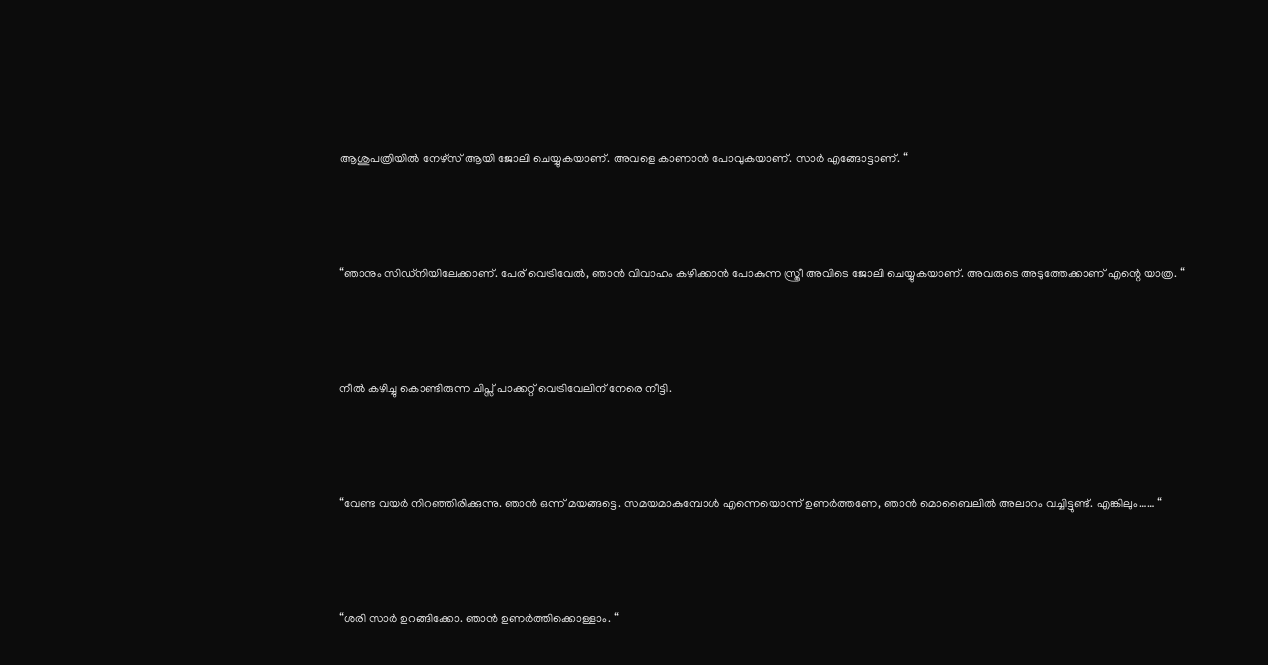ആശുപത്രിയിൽ നേഴ്സ് ആയി ജോലി ചെയ്യുകയാണ്. അവളെ കാണാൻ പോവുകയാണ്. സാർ എങ്ങോട്ടാണ്. “



“ഞാനും സിഡ്‌നിയിലേക്കാണ്. പേര് വെട്രിവേൽ, ഞാൻ വിവാഹം കഴിക്കാൻ പോകുന്ന സ്ത്രീ അവിടെ ജോലി ചെയ്യുകയാണ്. അവരുടെ അടുത്തേക്കാണ് എന്റെ യാത്ര. “



നീൽ കഴിച്ചു കൊണ്ടിരുന്ന ചിപ്സ് പാക്കറ്റ് വെട്രിവേലിന് നേരെ നീട്ടി.



“വേണ്ട വയർ നിറഞ്ഞിരിക്കുന്നു. ഞാൻ ഒന്ന് മയങ്ങട്ടെ. സമയമാകുമ്പോൾ എന്നെയൊന്ന് ഉണർത്തണേ, ഞാൻ മൊബൈലിൽ അലാറം വച്ചിട്ടുണ്ട്. എങ്കിലും…… “



“ശരി സാർ ഉറങ്ങിക്കോ. ഞാൻ ഉണർത്തിക്കൊള്ളാം. “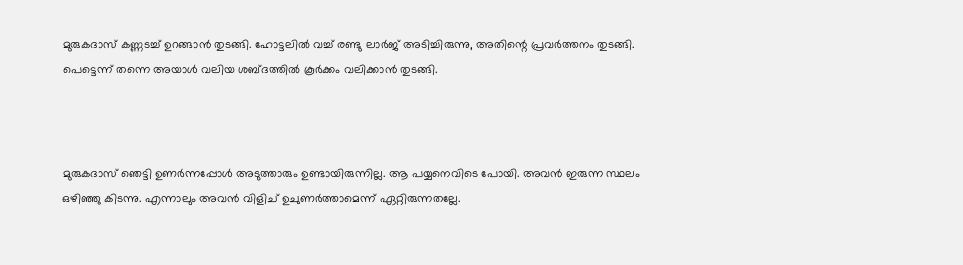മുരുകദാസ് കണ്ണടച്ച് ഉറങ്ങാൻ തുടങ്ങി. ഹോട്ടലിൽ വച്ച് രണ്ടു ലാർജ് അടിച്ചിരുന്നു, അതിന്റെ പ്രവർത്തനം തുടങ്ങി. പെട്ടെന്ന് തന്നെ അയാൾ വലിയ ശബ്ദത്തിൽ കൂർക്കം വലിക്കാൻ തുടങ്ങി.



മുരുകദാസ് ഞെട്ടി ഉണർന്നപ്പോൾ അടുത്താരും ഉണ്ടായിരുന്നില്ല. ആ പയ്യനെവിടെ പോയി. അവൻ ഇരുന്ന സ്ഥലം ഒഴിഞ്ഞു കിടന്നു. എന്നാലും അവൻ വിളിച് ഉചുണർത്താമെന്ന് ഏറ്റിരുന്നതല്ലേ.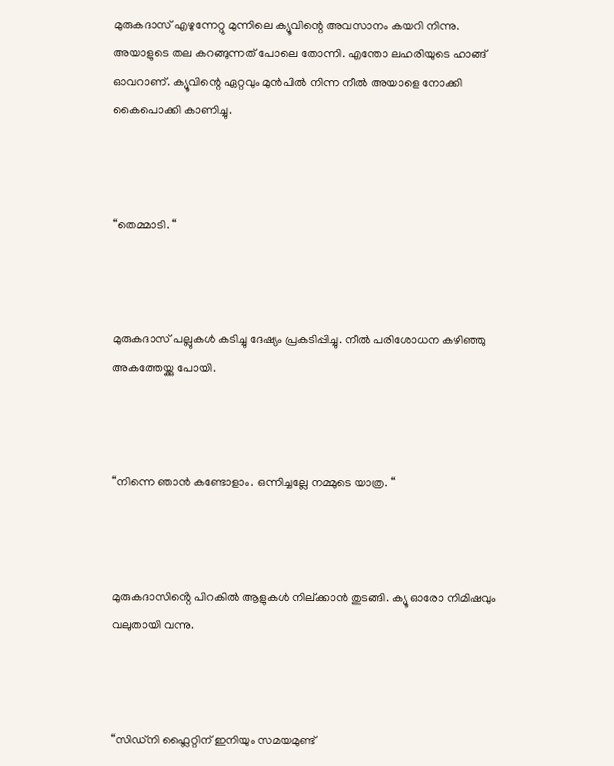മുരുകദാസ് എഴുന്നേറ്റു മുന്നിലെ ക്യൂവിന്റെ അവസാനം കയറി നിന്നു. അയാളുടെ തല കറങ്ങുന്നത് പോലെ തോന്നി. എന്തോ ലഹരിയുടെ ഹാങ്ങ് ഓവറാണ്. ക്യൂവിന്റെ ഏറ്റവും മുൻപിൽ നിന്ന നീൽ അയാളെ നോക്കി കൈപൊക്കി കാണിച്ചു.



“തെമ്മാടി. “



മുരുകദാസ് പല്ലുകൾ കടിച്ചു ദേഷ്യം പ്രകടിപ്പിച്ചു. നീൽ പരിശോധന കഴിഞ്ഞു അകത്തേയ്ക്കു പോയി.



“നിന്നെ ഞാൻ കണ്ടോളാം. ഒന്നിച്ചല്ലേ നമ്മുടെ യാത്ര. “



മുരുകദാസിൻ്റെ പിറകിൽ ആളുകൾ നില്ക്കാൻ തുടങ്ങി. ക്യൂ ഓരോ നിമിഷവും വലുതായി വന്നു.



“സിഡ്നി ഫ്ലൈറ്റിന് ഇനിയും സമയമുണ്ട്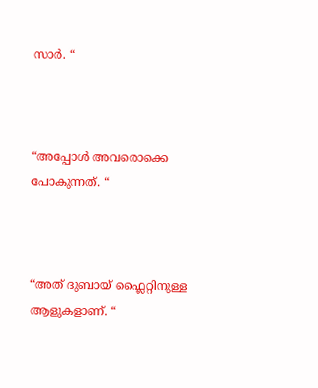സാർ. “



“അപ്പോൾ അവരൊക്കെ പോകുന്നത്. “



“അത് ദുബായ് ഫ്ലൈറ്റിനുള്ള ആളുകളാണ്. “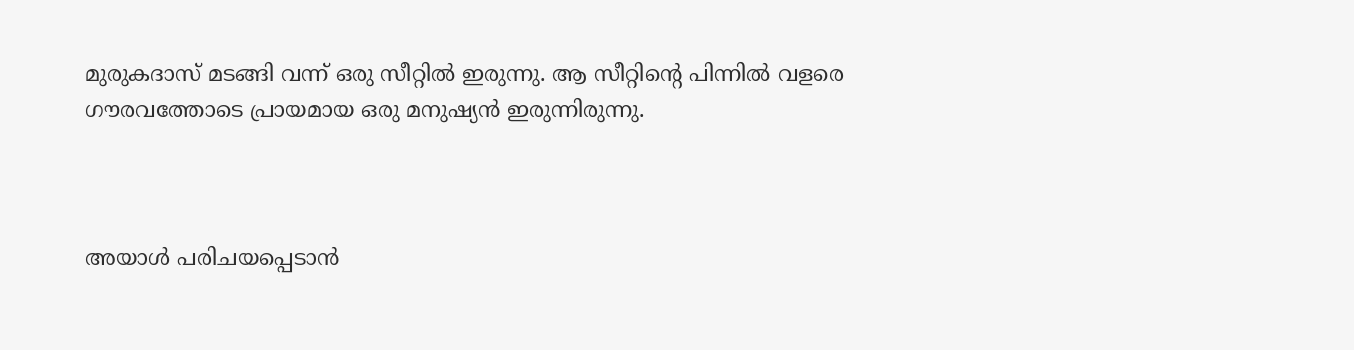മുരുകദാസ് മടങ്ങി വന്ന് ഒരു സീറ്റിൽ ഇരുന്നു. ആ സീറ്റിൻ്റെ പിന്നിൽ വളരെ ഗൗരവത്തോടെ പ്രായമായ ഒരു മനുഷ്യൻ ഇരുന്നിരുന്നു.



അയാൾ പരിചയപ്പെടാൻ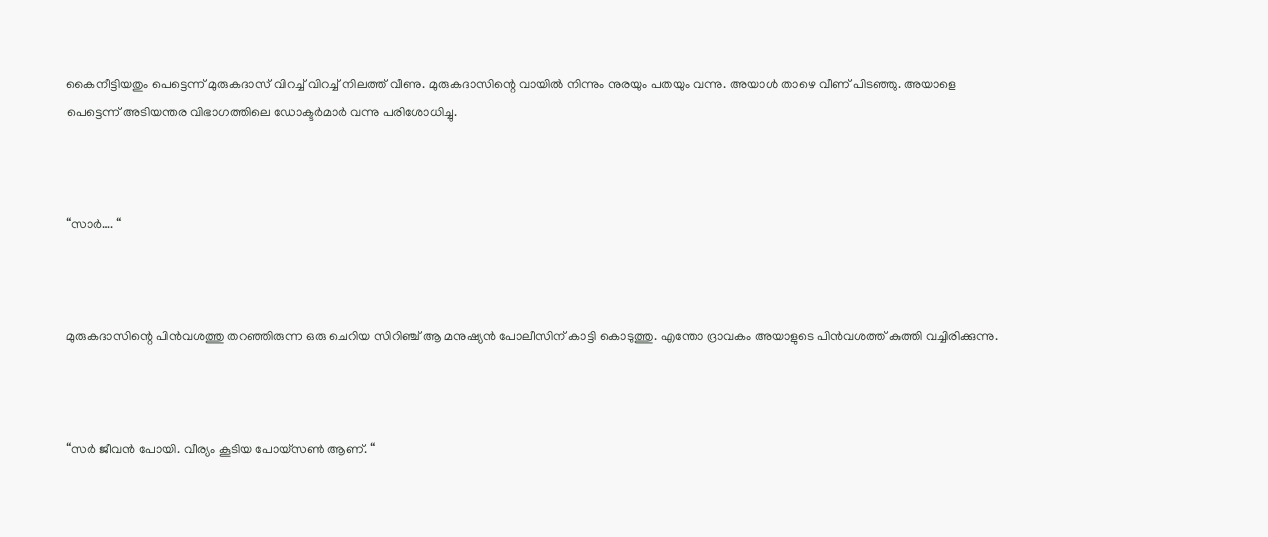കൈനീട്ടിയതും പെട്ടെന്ന് മുരുകദാസ് വിറച്ച് വിറച്ച് നിലത്ത് വീണു. മുരുകദാസിന്റെ വായിൽ നിന്നും നുരയും പതയും വന്നു. അയാൾ താഴെ വീണ് പിടഞ്ഞു. അയാളെ പെട്ടെന്ന് അടിയന്തര വിഭാഗത്തിലെ ഡോക്ടർമാർ വന്നു പരിശോധിച്ചു.



“സാർ…. “



മുരുകദാസിന്റെ പിൻവശത്തു തറഞ്ഞിരുന്ന ഒരു ചെറിയ സിറിഞ്ച് ആ മനുഷ്യൻ പോലീസിന് കാട്ടി കൊടുത്തു. എന്തോ ദ്രാവകം അയാളുടെ പിൻവശത്ത് കുത്തി വച്ചിരിക്കുന്നു.



“സർ ജീവൻ പോയി. വീര്യം കൂടിയ പോയ്സൺ ആണ്. “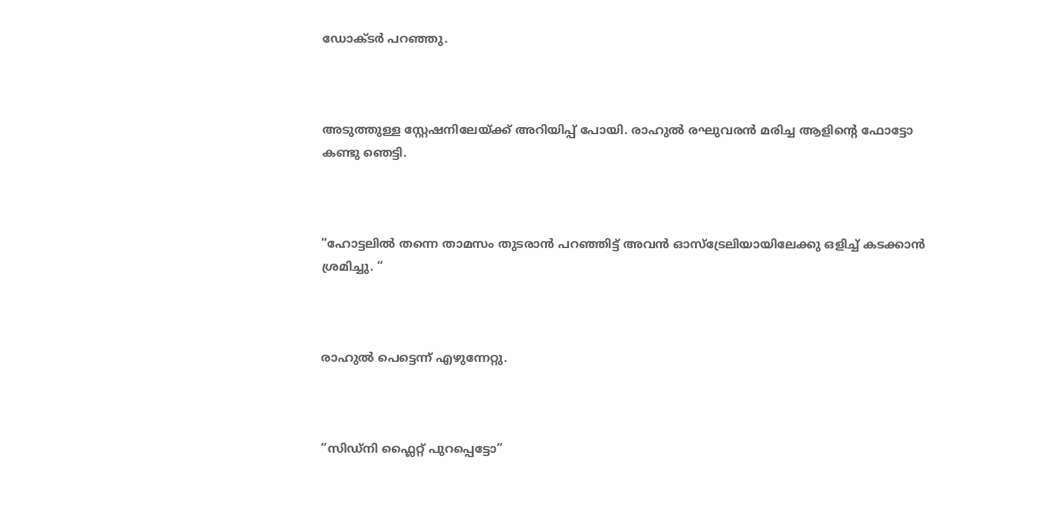ഡോക്ടർ പറഞ്ഞു.



അടുത്തുള്ള സ്റ്റേഷനിലേയ്ക്ക് അറിയിപ്പ് പോയി. രാഹുൽ രഘുവരൻ മരിച്ച ആളിന്റെ ഫോട്ടോ കണ്ടു ഞെട്ടി.



“ഹോട്ടലിൽ തന്നെ താമസം തുടരാൻ പറഞ്ഞിട്ട് അവൻ ഓസ്ട്രേലിയായിലേക്കു ഒളിച്ച് കടക്കാൻ ശ്രമിച്ചു. “



രാഹുൽ പെട്ടെന്ന് എഴുന്നേറ്റു.



“സിഡ്നി ഫ്ലൈറ്റ് പുറപ്പെട്ടോ”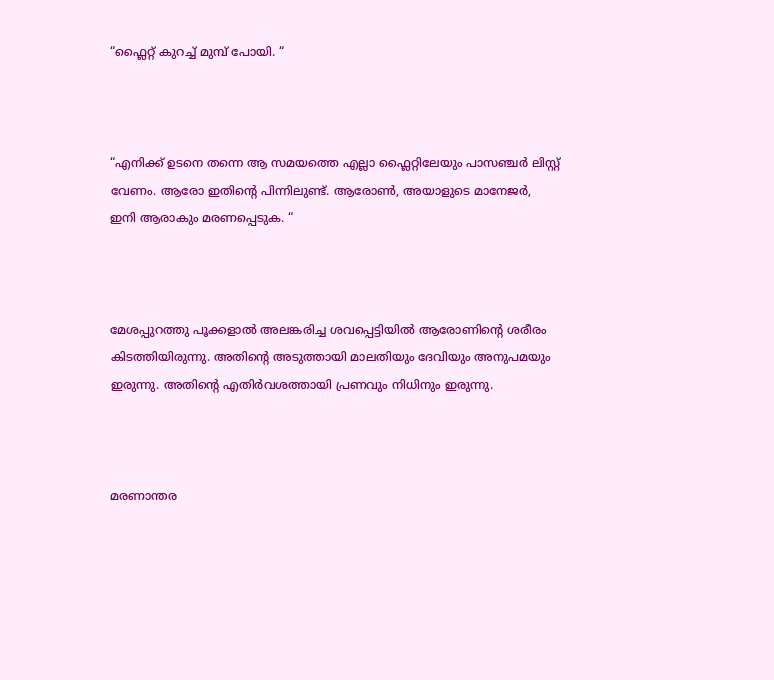“ഫ്ലൈറ്റ് കുറച്ച് മുമ്പ് പോയി. “



“എനിക്ക് ഉടനെ തന്നെ ആ സമയത്തെ എല്ലാ ഫ്ലൈറ്റിലേയും പാസഞ്ചർ ലിസ്റ്റ് വേണം. ആരോ ഇതിന്റെ പിന്നിലുണ്ട്. ആരോൺ, അയാളുടെ മാനേജർ, ഇനി ആരാകും മരണപ്പെടുക. “



മേശപ്പുറത്തു പൂക്കളാൽ അലങ്കരിച്ച ശവപ്പെട്ടിയിൽ ആരോണിന്റെ ശരീരം കിടത്തിയിരുന്നു. അതിന്റെ അടുത്തായി മാലതിയും ദേവിയും അനുപമയും ഇരുന്നു. അതിന്റെ എതിർവശത്തായി പ്രണവും നിധിനും ഇരുന്നു.



മരണാന്തര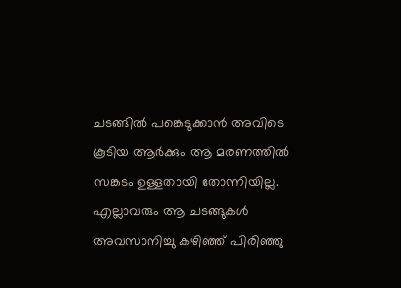ചടങ്ങിൽ പങ്കെടുക്കാൻ അവിടെ കൂടിയ ആർക്കും ആ മരണത്തിൽ സങ്കടം ഉള്ളതായി തോന്നിയില്ല. എല്ലാവരും ആ ചടങ്ങുകൾ അവസാനിച്ചു കഴിഞ്ഞ് പിരിഞ്ഞു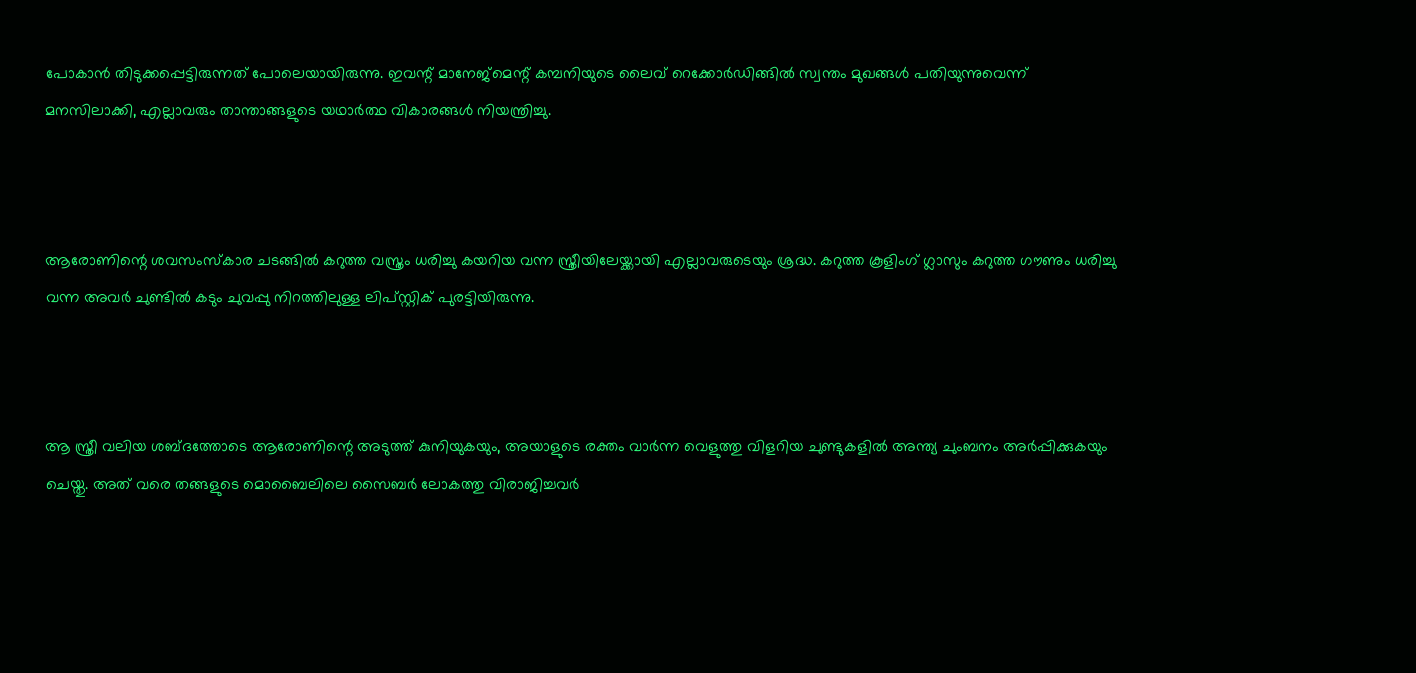പോകാൻ തിടുക്കപ്പെട്ടിരുന്നത് പോലെയായിരുന്നു. ഇവന്റ് മാനേജ്‌മെന്റ് കമ്പനിയുടെ ലൈവ് റെക്കോർഡിങ്ങിൽ സ്വന്തം മുഖങ്ങൾ പതിയുന്നുവെന്ന് മനസിലാക്കി, എല്ലാവരും താന്താങ്ങളുടെ യഥാർത്ഥ വികാരങ്ങൾ നിയന്ത്രിച്ചു.



ആരോണിന്റെ ശവസംസ്കാര ചടങ്ങിൽ കറുത്ത വസ്ത്രം ധരിച്ചു കയറിയ വന്ന സ്ത്രീയിലേയ്ക്കായി എല്ലാവരുടെയും ശ്രദ്ധ. കറുത്ത കൂളിംഗ് ഗ്ലാസും കറുത്ത ഗൗണും ധരിച്ചു വന്ന അവർ ചുണ്ടിൽ കടും ചുവപ്പു നിറത്തിലുള്ള ലിപ്സ്റ്റിക് പുരട്ടിയിരുന്നു.



ആ സ്ത്രീ വലിയ ശബ്ദത്തോടെ ആരോണിന്റെ അടുത്ത് കുനിയുകയും, അയാളുടെ രക്തം വാർന്ന വെളുത്തു വിളറിയ ചുണ്ടുകളിൽ അന്ത്യ ചുംബനം അർപ്പിക്കുകയും ചെയ്തു. അത് വരെ തങ്ങളുടെ മൊബൈലിലെ സൈബർ ലോകത്തു വിരാജിച്ചവർ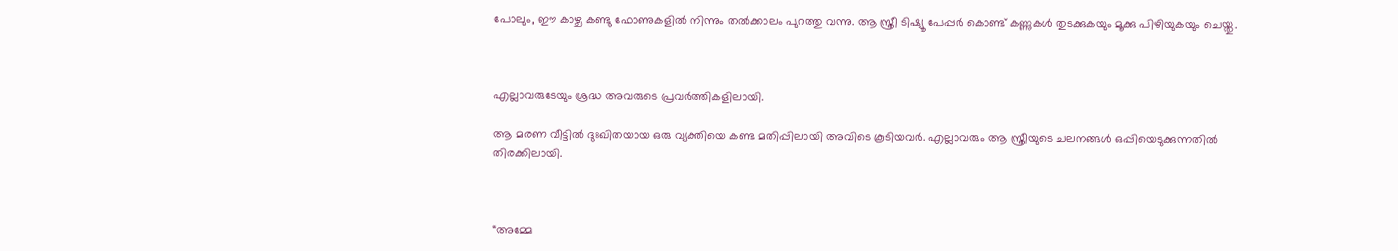പോലും, ഈ കാഴ്ച കണ്ടു ഫോണുകളിൽ നിന്നും തൽക്കാലം പുറത്തു വന്നു. ആ സ്ത്രീ ടിഷ്യൂ പേപ്പർ കൊണ്ട് കണ്ണുകൾ തുടക്കുകയും മൂക്കു പിഴിയുകയും ചെയ്തു.



എല്ലാവരുടേയും ശ്രദ്ധ അവരുടെ പ്രവർത്തികളിലായി.

ആ മരണ വീട്ടിൽ ദുഃഖിതയായ ഒരു വ്യക്തിയെ കണ്ട മതിപ്പിലായി അവിടെ കൂടിയവർ. എല്ലാവരും ആ സ്ത്രീയുടെ ചലനങ്ങൾ ഒപ്പിയെടുക്കുന്നതിൽ തിരക്കിലായി.



“അമ്മേ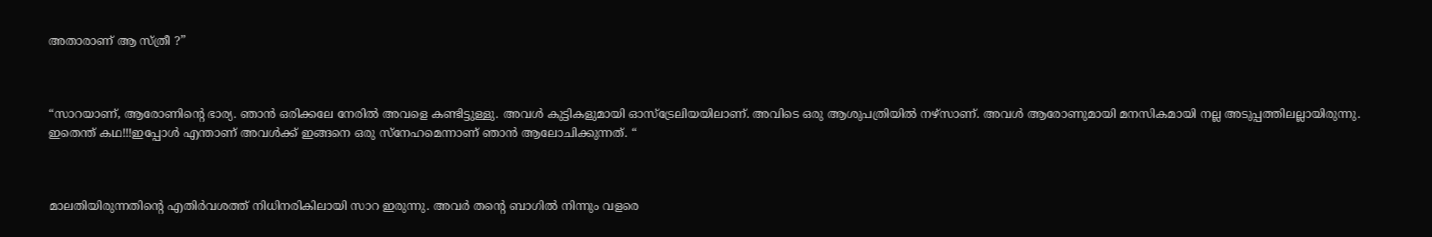അതാരാണ് ആ സ്ത്രീ ?”



“സാറയാണ്, ആരോണിന്റെ ഭാര്യ. ഞാൻ ഒരിക്കലേ നേരിൽ അവളെ കണ്ടിട്ടുള്ളു. അവൾ കുട്ടികളുമായി ഓസ്‌ട്രേലിയയിലാണ്. അവിടെ ഒരു ആശുപത്രിയിൽ നഴ്‌സാണ്. അവൾ ആരോണുമായി മനസികമായി നല്ല അടുപ്പത്തിലല്ലായിരുന്നു. ഇതെന്ത് കഥ!!!ഇപ്പോൾ എന്താണ് അവൾക്ക് ഇങ്ങനെ ഒരു സ്നേഹമെന്നാണ് ഞാൻ ആലോചിക്കുന്നത്. “



മാലതിയിരുന്നതിന്റെ എതിർവശത്ത് നിധിനരികിലായി സാറ ഇരുന്നു. അവർ തന്റെ ബാഗിൽ നിന്നും വളരെ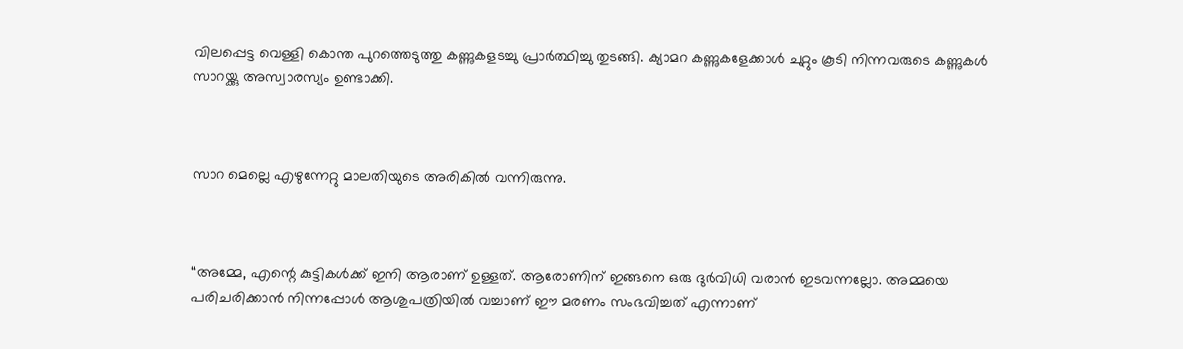വിലപ്പെട്ട വെള്ളി കൊന്ത പുറത്തെടുത്തു കണ്ണുകളടച്ചു പ്രാർത്ഥിച്ചു തുടങ്ങി. ക്യാമറ കണ്ണുകളേക്കാൾ ചുറ്റും കൂടി നിന്നവരുടെ കണ്ണുകൾ സാറയ്ക്കു അസ്വാരസ്യം ഉണ്ടാക്കി.



സാറ മെല്ലെ എഴുന്നേറ്റു മാലതിയുടെ അരികിൽ വന്നിരുന്നു.



“അമ്മേ, എന്റെ കുട്ടികൾക്ക് ഇനി ആരാണ് ഉള്ളത്. ആരോണിന് ഇങ്ങനെ ഒരു ദുർവിധി വരാൻ ഇടവന്നല്ലോ. അമ്മയെ പരിചരിക്കാൻ നിന്നപ്പോൾ ആശുപത്രിയിൽ വച്ചാണ് ഈ മരണം സംഭവിച്ചത് എന്നാണ്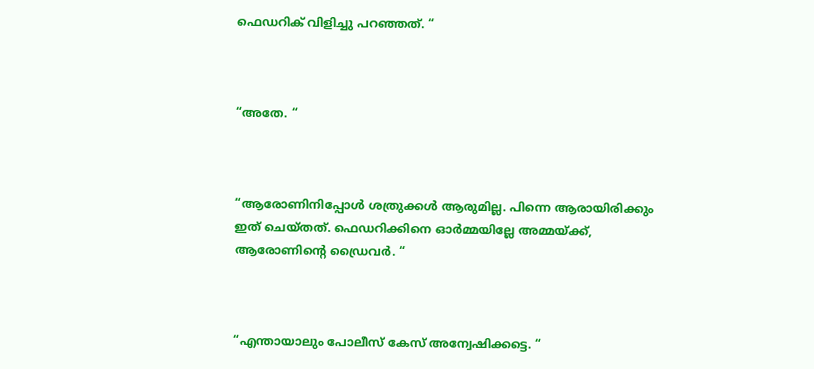ഫെഡറിക് വിളിച്ചു പറഞ്ഞത്. “



“അതേ. “



“ആരോണിനിപ്പോൾ ശത്രുക്കൾ ആരുമില്ല. പിന്നെ ആരായിരിക്കും ഇത് ചെയ്തത്. ഫെഡറിക്കിനെ ഓർമ്മയില്ലേ അമ്മയ്ക്ക്, ആരോണിന്റെ ഡ്രൈവർ. “



“എന്തായാലും പോലീസ് കേസ് അന്വേഷിക്കട്ടെ. “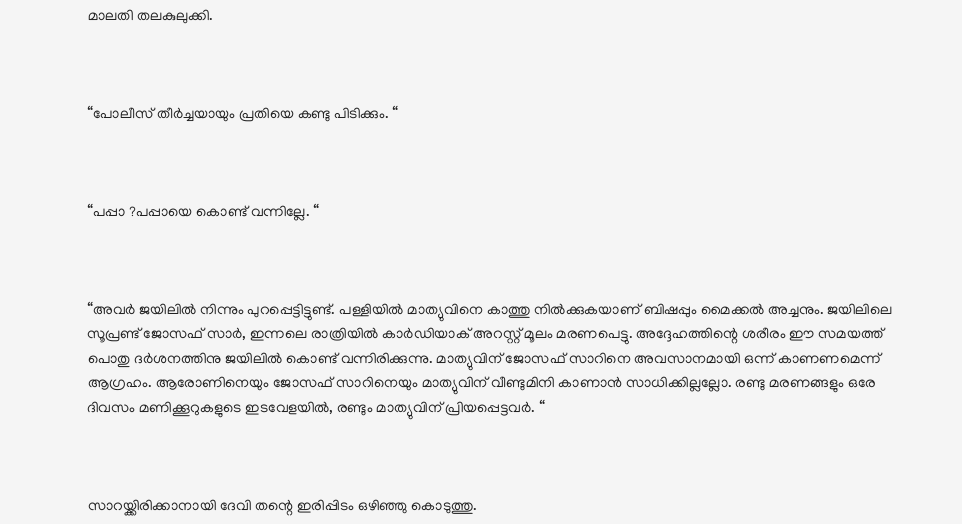മാലതി തലകുലുക്കി.



“പോലീസ് തീർച്ചയായും പ്രതിയെ കണ്ടു പിടിക്കും. “



“പപ്പാ ?പപ്പായെ കൊണ്ട് വന്നില്ലേ. “



“അവർ ജയിലിൽ നിന്നും പുറപ്പെട്ടിട്ടുണ്ട്. പള്ളിയിൽ മാത്യുവിനെ കാത്തു നിൽക്കുകയാണ് ബിഷപ്പും മൈക്കൽ അച്ചനും. ജയിലിലെ സൂപ്രണ്ട് ജോസഫ് സാർ, ഇന്നലെ രാത്രിയിൽ കാർഡിയാക് അറസ്റ്റ് മൂലം മരണപെട്ടു. അദ്ദേഹത്തിന്റെ ശരീരം ഈ സമയത്ത് പൊതു ദർശനത്തിനു ജയിലിൽ കൊണ്ട് വന്നിരിക്കുന്നു. മാത്യുവിന് ജോസഫ് സാറിനെ അവസാനമായി ഒന്ന് കാണണമെന്ന് ആഗ്രഹം. ആരോണിനെയും ജോസഫ് സാറിനെയും മാത്യുവിന് വീണ്ടുമിനി കാണാൻ സാധിക്കില്ലല്ലോ. രണ്ടു മരണങ്ങളും ഒരേ ദിവസം മണിക്കൂറുകളുടെ ഇടവേളയിൽ, രണ്ടും മാത്യുവിന് പ്രിയപ്പെട്ടവർ. “



സാറയ്ക്കിരിക്കാനായി ദേവി തന്റെ ഇരിപ്പിടം ഒഴിഞ്ഞു കൊടുത്തു.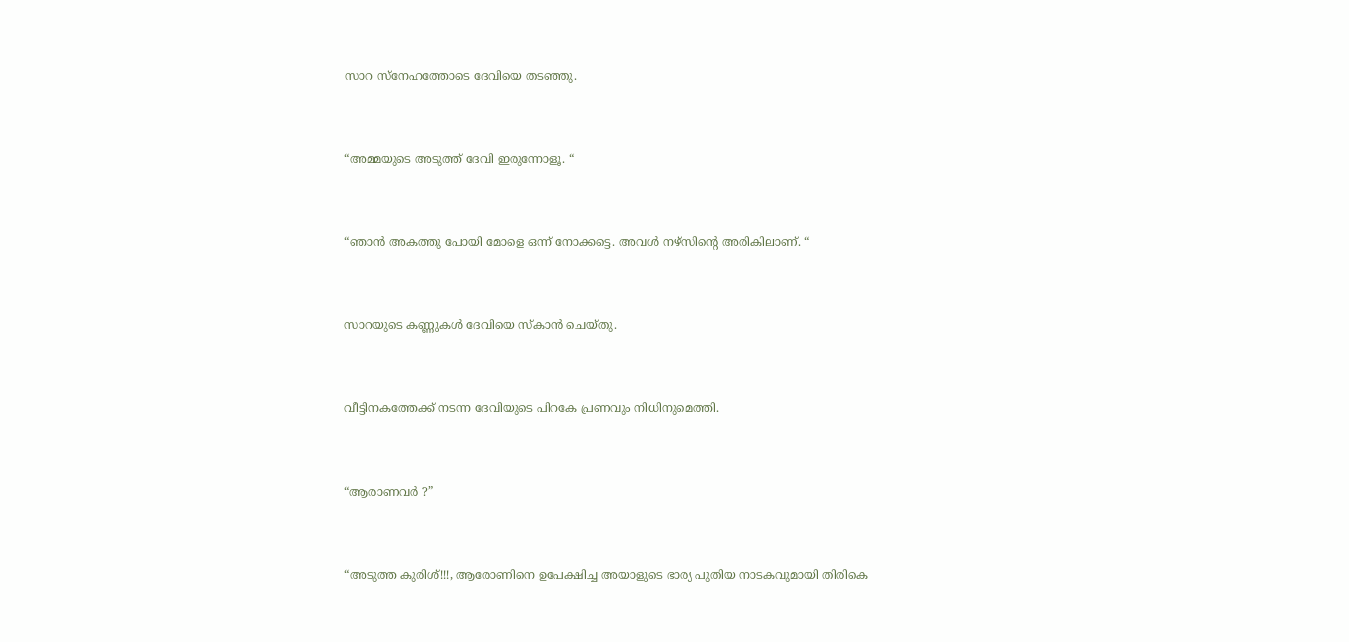സാറ സ്നേഹത്തോടെ ദേവിയെ തടഞ്ഞു.



“അമ്മയുടെ അടുത്ത് ദേവി ഇരുന്നോളൂ. “



“ഞാൻ അകത്തു പോയി മോളെ ഒന്ന് നോക്കട്ടെ. അവൾ നഴ്സിന്റെ അരികിലാണ്. “



സാറയുടെ കണ്ണുകൾ ദേവിയെ സ്കാൻ ചെയ്തു.



വീട്ടിനകത്തേക്ക് നടന്ന ദേവിയുടെ പിറകേ പ്രണവും നിധിനുമെത്തി.



“ആരാണവർ ?”



“അടുത്ത കുരിശ്!!!, ആരോണിനെ ഉപേക്ഷിച്ച അയാളുടെ ഭാര്യ പുതിയ നാടകവുമായി തിരികെ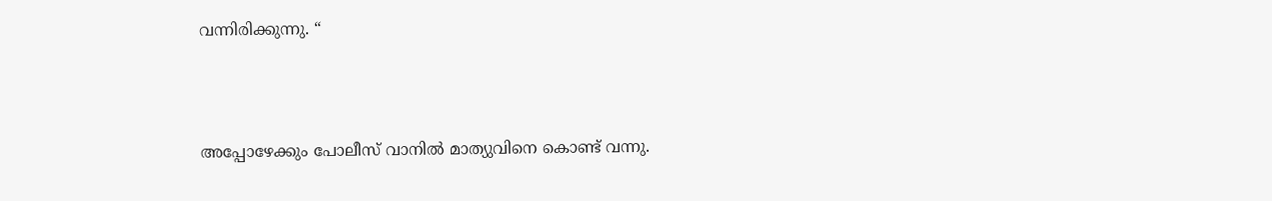വന്നിരിക്കുന്നു. “



അപ്പോഴേക്കും പോലീസ് വാനിൽ മാത്യുവിനെ കൊണ്ട് വന്നു.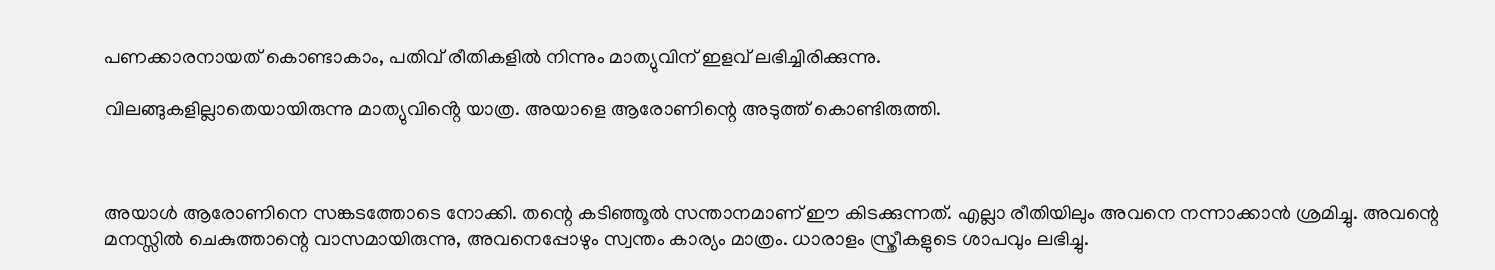പണക്കാരനായത് കൊണ്ടാകാം, പതിവ് രീതികളിൽ നിന്നും മാത്യുവിന് ഇളവ് ലഭിച്ചിരിക്കുന്നു.

വിലങ്ങുകളില്ലാതെയായിരുന്നു മാത്യുവിൻ്റെ യാത്ര. അയാളെ ആരോണിന്റെ അടുത്ത് കൊണ്ടിരുത്തി.



അയാൾ ആരോണിനെ സങ്കടത്തോടെ നോക്കി. തന്റെ കടിഞ്ഞൂൽ സന്താനമാണ് ഈ കിടക്കുന്നത്. എല്ലാ രീതിയിലും അവനെ നന്നാക്കാൻ ശ്രമിച്ചു. അവന്റെ മനസ്സിൽ ചെകുത്താന്റെ വാസമായിരുന്നു, അവനെപ്പോഴും സ്വന്തം കാര്യം മാത്രം. ധാരാളം സ്ത്രീകളുടെ ശാപവും ലഭിച്ചു.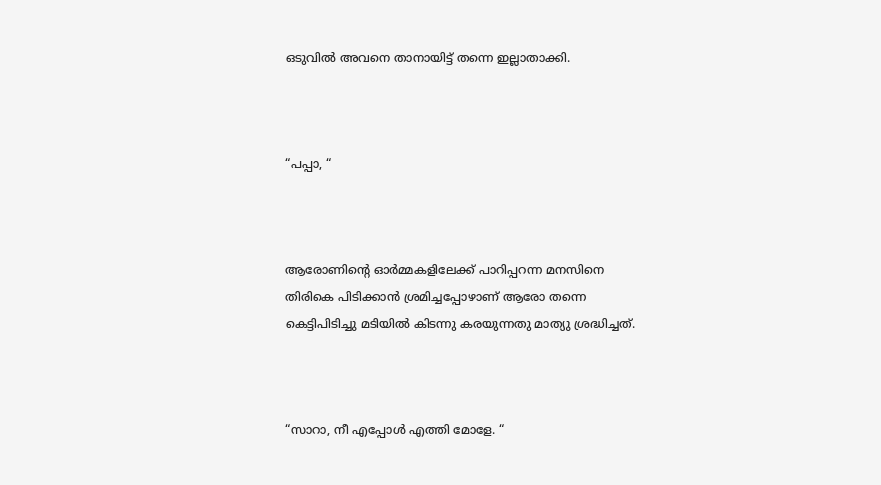ഒടുവിൽ അവനെ താനായിട്ട് തന്നെ ഇല്ലാതാക്കി.



“പപ്പാ, “



ആരോണിന്റെ ഓർമ്മകളിലേക്ക് പാറിപ്പറന്ന മനസിനെ തിരികെ പിടിക്കാൻ ശ്രമിച്ചപ്പോഴാണ് ആരോ തന്നെ കെട്ടിപിടിച്ചു മടിയിൽ കിടന്നു കരയുന്നതു മാത്യു ശ്രദ്ധിച്ചത്.



“സാറാ, നീ എപ്പോൾ എത്തി മോളേ. “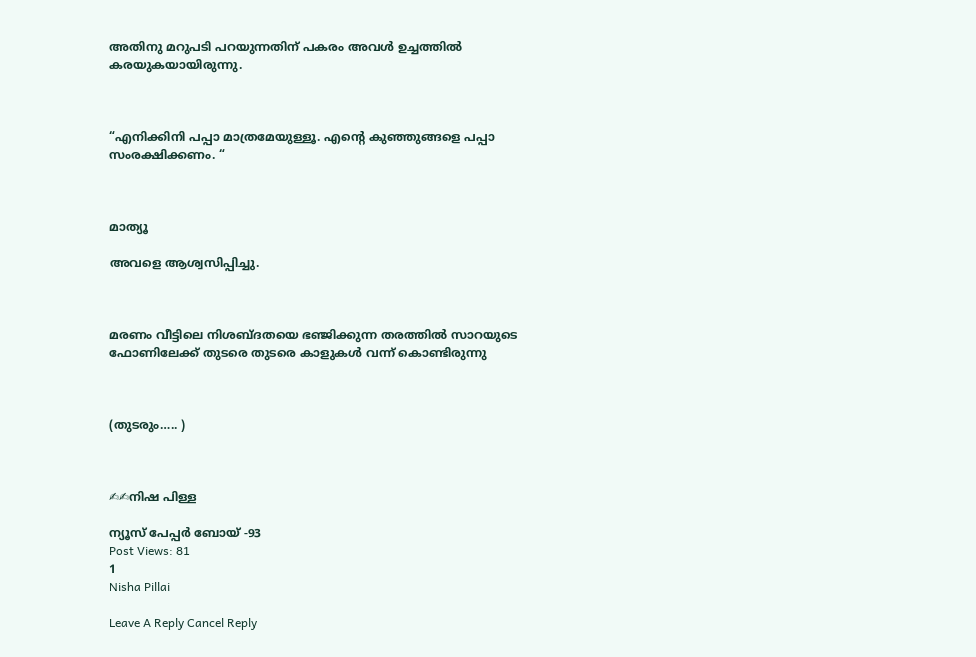അതിനു മറുപടി പറയുന്നതിന് പകരം അവൾ ഉച്ചത്തിൽ കരയുകയായിരുന്നു.



“എനിക്കിനി പപ്പാ മാത്രമേയുള്ളൂ. എൻ്റെ കുഞ്ഞുങ്ങളെ പപ്പാ സംരക്ഷിക്കണം. “



മാത്യൂ

അവളെ ആശ്വസിപ്പിച്ചു.



മരണം വീട്ടിലെ നിശബ്ദതയെ ഭഞ്ജിക്കുന്ന തരത്തിൽ സാറയുടെ ഫോണിലേക്ക് തുടരെ തുടരെ കാളുകൾ വന്ന് കൊണ്ടിരുന്നു



(തുടരും….. )



✍✍നിഷ പിള്ള

ന്യൂസ് പേപ്പർ ബോയ് -93
Post Views: 81
1
Nisha Pillai

Leave A Reply Cancel Reply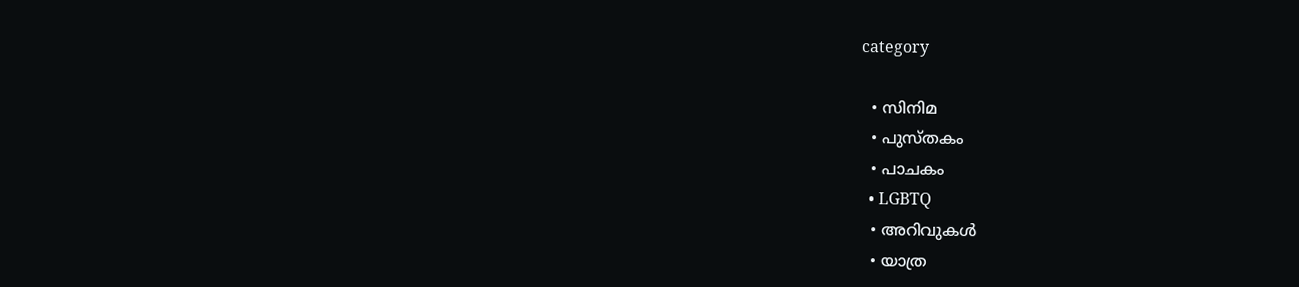category

  • സിനിമ
  • പുസ്‌തകം
  • പാചകം
  • LGBTQ
  • അറിവുകൾ
  • യാത്ര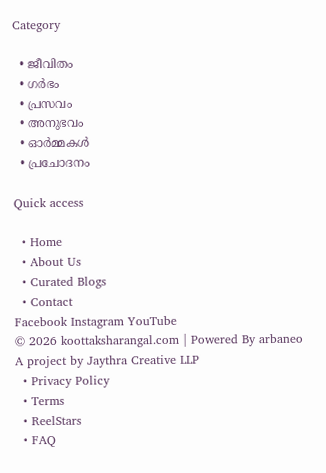Category

  • ജീവിതം
  • ഗർഭം
  • പ്രസവം
  • അനുഭവം
  • ഓർമ്മകൾ
  • പ്രചോദനം

Quick access

  • Home
  • About Us
  • Curated Blogs
  • Contact
Facebook Instagram YouTube
© 2026 koottaksharangal.com | Powered By arbaneo
A project by Jaythra Creative LLP
  • Privacy Policy
  • Terms
  • ReelStars
  • FAQ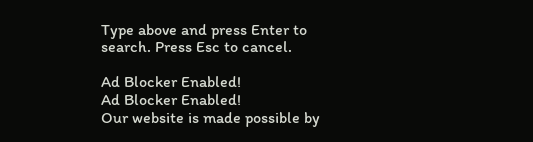Type above and press Enter to search. Press Esc to cancel.

Ad Blocker Enabled!
Ad Blocker Enabled!
Our website is made possible by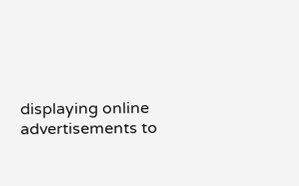displaying online advertisements to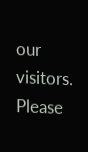our visitors. Please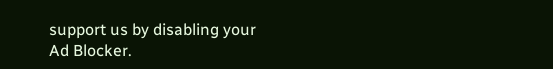support us by disabling your Ad Blocker.